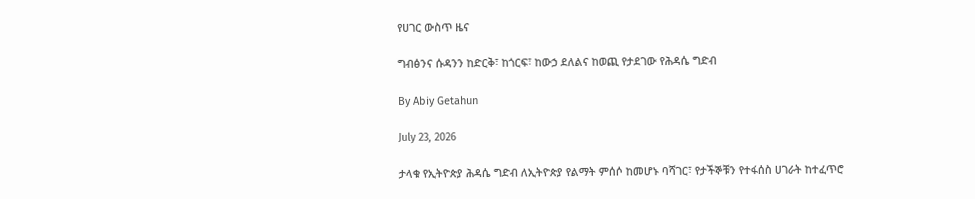የሀገር ውስጥ ዜና

ግብፅንና ሱዳንን ከድርቅ፣ ከጎርፍ፣ ከውኃ ደለልና ከወጪ የታደገው የሕዳሴ ግድብ

By Abiy Getahun

July 23, 2026

ታላቁ የኢትዮጵያ ሕዳሴ ግድብ ለኢትዮጵያ የልማት ምሰሶ ከመሆኑ ባሻገር፣ የታችኞቹን የተፋሰስ ሀገራት ከተፈጥሮ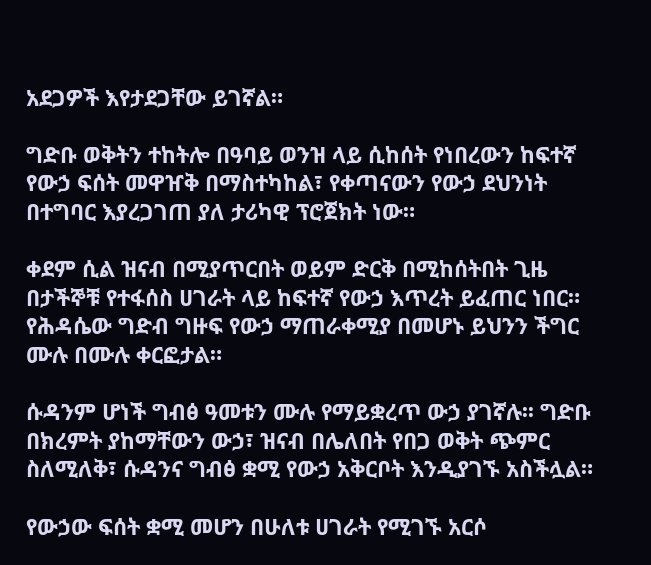አደጋዎች እየታደጋቸው ይገኛል።

ግድቡ ወቅትን ተከትሎ በዓባይ ወንዝ ላይ ሲከሰት የነበረውን ከፍተኛ የውኃ ፍሰት መዋዠቅ በማስተካከል፣ የቀጣናውን የውኃ ደህንነት በተግባር እያረጋገጠ ያለ ታሪካዊ ፕሮጀክት ነው።

ቀደም ሲል ዝናብ በሚያጥርበት ወይም ድርቅ በሚከሰትበት ጊዜ በታችኞቹ የተፋሰስ ሀገራት ላይ ከፍተኛ የውኃ እጥረት ይፈጠር ነበር። የሕዳሴው ግድብ ግዙፍ የውኃ ማጠራቀሚያ በመሆኑ ይህንን ችግር ሙሉ በሙሉ ቀርፎታል።

ሱዳንም ሆነች ግብፅ ዓመቱን ሙሉ የማይቋረጥ ውኃ ያገኛሉ፡፡ ግድቡ በክረምት ያከማቸውን ውኃ፣ ዝናብ በሌለበት የበጋ ወቅት ጭምር ስለሚለቅ፣ ሱዳንና ግብፅ ቋሚ የውኃ አቅርቦት እንዲያገኙ አስችሏል።

የውኃው ፍሰት ቋሚ መሆን በሁለቱ ሀገራት የሚገኙ አርሶ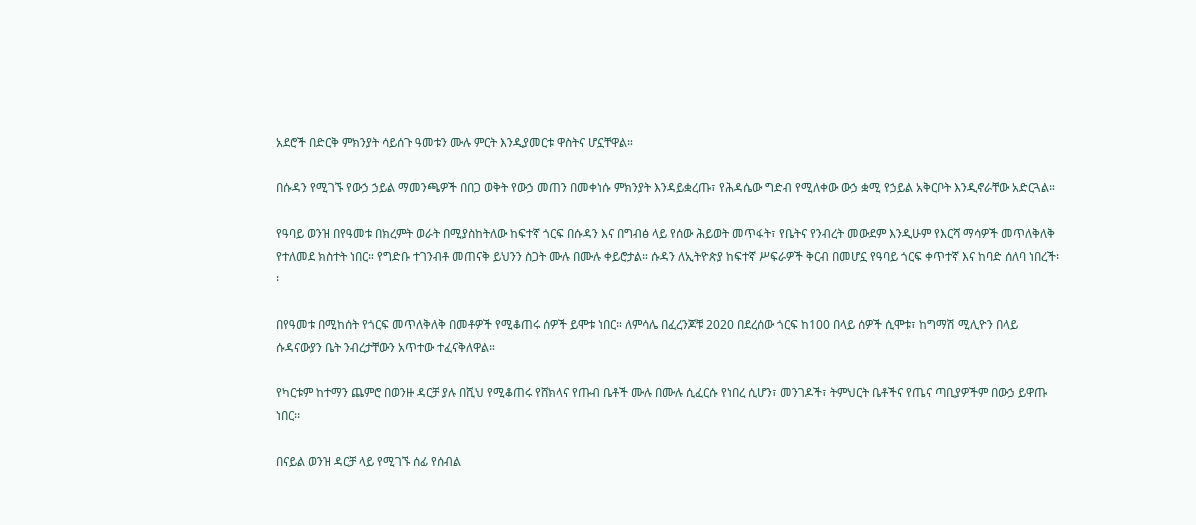አደሮች በድርቅ ምክንያት ሳይሰጉ ዓመቱን ሙሉ ምርት እንዲያመርቱ ዋስትና ሆኗቸዋል።

በሱዳን የሚገኙ የውኃ ኃይል ማመንጫዎች በበጋ ወቅት የውኃ መጠን በመቀነሱ ምክንያት እንዳይቋረጡ፣ የሕዳሴው ግድብ የሚለቀው ውኃ ቋሚ የኃይል አቅርቦት እንዲኖራቸው አድርጓል።

የዓባይ ወንዝ በየዓመቱ በክረምት ወራት በሚያስከትለው ከፍተኛ ጎርፍ በሱዳን እና በግብፅ ላይ የሰው ሕይወት መጥፋት፣ የቤትና የንብረት መውደም እንዲሁም የእርሻ ማሳዎች መጥለቅለቅ የተለመደ ክስተት ነበር። የግድቡ ተገንብቶ መጠናቅ ይህንን ስጋት ሙሉ በሙሉ ቀይሮታል። ሱዳን ለኢትዮጵያ ከፍተኛ ሥፍራዎች ቅርብ በመሆኗ የዓባይ ጎርፍ ቀጥተኛ እና ከባድ ሰለባ ነበረች፡፡

በየዓመቱ በሚከሰት የጎርፍ መጥለቅለቅ በመቶዎች የሚቆጠሩ ሰዎች ይሞቱ ነበር። ለምሳሌ በፈረንጆቹ 2020 በደረሰው ጎርፍ ከ100 በላይ ሰዎች ሲሞቱ፣ ከግማሽ ሚሊዮን በላይ ሱዳናውያን ቤት ንብረታቸውን አጥተው ተፈናቅለዋል።

የካርቱም ከተማን ጨምሮ በወንዙ ዳርቻ ያሉ በሺህ የሚቆጠሩ የሸክላና የጡብ ቤቶች ሙሉ በሙሉ ሲፈርሱ የነበረ ሲሆን፣ መንገዶች፣ ትምህርት ቤቶችና የጤና ጣቢያዎችም በውኃ ይዋጡ ነበር፡፡

በናይል ወንዝ ዳርቻ ላይ የሚገኙ ሰፊ የሰብል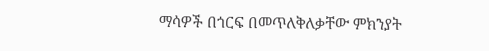ማሳዎች በጎርፍ በመጥለቅለቃቸው ምክንያት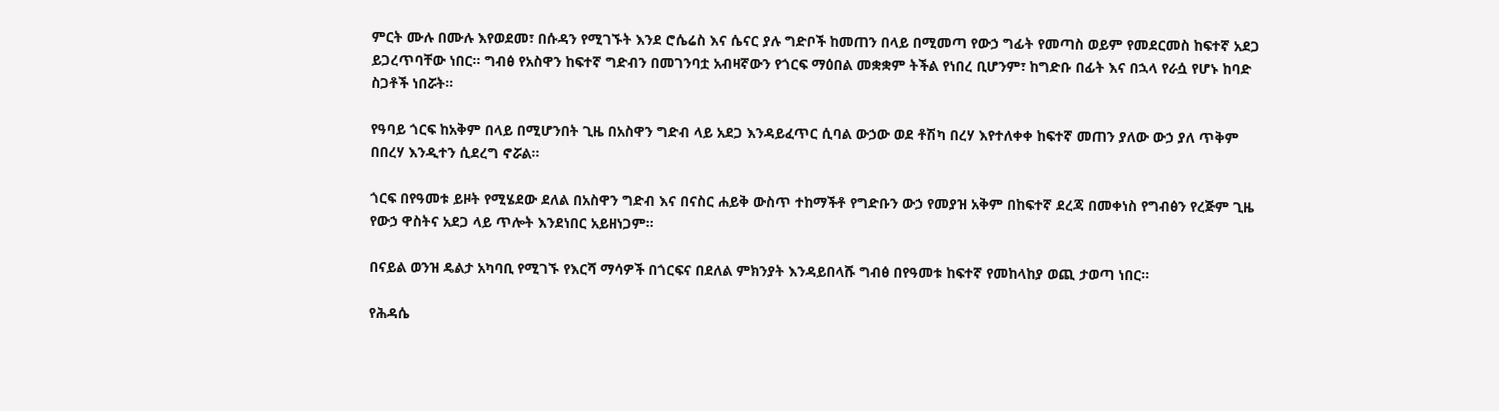ምርት ሙሉ በሙሉ እየወደመ፣ በሱዳን የሚገኙት እንደ ሮሴሬስ እና ሴናር ያሉ ግድቦች ከመጠን በላይ በሚመጣ የውኃ ግፊት የመጣስ ወይም የመደርመስ ከፍተኛ አደጋ ይጋረጥባቸው ነበር፡፡ ግብፅ የአስዋን ከፍተኛ ግድብን በመገንባቷ አብዛኛውን የጎርፍ ማዕበል መቋቋም ትችል የነበረ ቢሆንም፣ ከግድቡ በፊት እና በኋላ የራሷ የሆኑ ከባድ ስጋቶች ነበሯት።

የዓባይ ጎርፍ ከአቅም በላይ በሚሆንበት ጊዜ በአስዋን ግድብ ላይ አደጋ እንዳይፈጥር ሲባል ውኃው ወደ ቶሽካ በረሃ እየተለቀቀ ከፍተኛ መጠን ያለው ውኃ ያለ ጥቅም በበረሃ እንዲተን ሲደረግ ኖሯል፡፡

ጎርፍ በየዓመቱ ይዞት የሚሄደው ደለል በአስዋን ግድብ እና በናስር ሐይቅ ውስጥ ተከማችቶ የግድቡን ውኃ የመያዝ አቅም በከፍተኛ ደረጃ በመቀነስ የግብፅን የረጅም ጊዜ የውኃ ዋስትና አደጋ ላይ ጥሎት እንደነበር አይዘነጋም፡፡

በናይል ወንዝ ዴልታ አካባቢ የሚገኙ የእርሻ ማሳዎች በጎርፍና በደለል ምክንያት እንዳይበላሹ ግብፅ በየዓመቱ ከፍተኛ የመከላከያ ወጪ ታወጣ ነበር፡፡

የሕዳሴ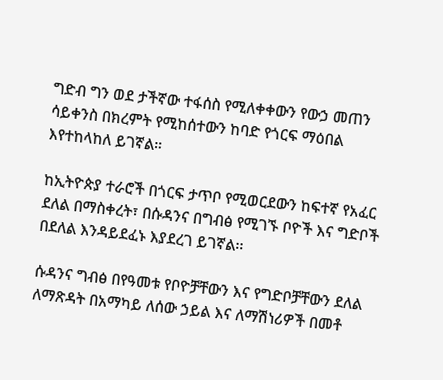ግድብ ግን ወደ ታችኛው ተፋሰስ የሚለቀቀውን የውኃ መጠን ሳይቀንስ በክረምት የሚከሰተውን ከባድ የጎርፍ ማዕበል እየተከላከለ ይገኛል።

ከኢትዮጵያ ተራሮች በጎርፍ ታጥቦ የሚወርደውን ከፍተኛ የአፈር ደለል በማስቀረት፣ በሱዳንና በግብፅ የሚገኙ ቦዮች እና ግድቦች በደለል እንዳይደፈኑ እያደረገ ይገኛል፡፡

ሱዳንና ግብፅ በየዓመቱ የቦዮቻቸውን እና የግድቦቻቸውን ደለል ለማጽዳት በአማካይ ለሰው ኃይል እና ለማሽነሪዎች በመቶ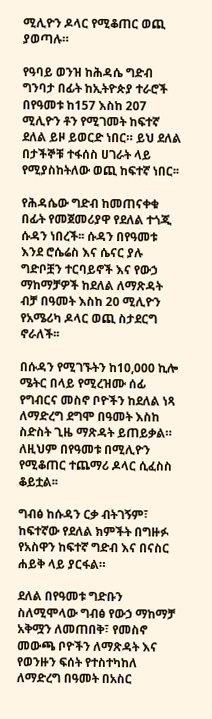ሚሊዮን ዶላር የሚቆጠር ወጪ ያወጣሉ።

የዓባይ ወንዝ ከሕዳሴ ግድብ ግንባታ በፊት ከኢትዮጵያ ተራሮች በየዓመቱ ከ157 እስከ 207 ሚሊዮን ቶን የሚገመት ከፍተኛ ደለል ይዞ ይወርድ ነበር። ይህ ደለል በታችኞቹ ተፋሰስ ሀገራት ላይ የሚያስከትለው ወጪ ከፍተኛ ነበር፡፡

የሕዳሴው ግድብ ከመጠናቀቁ በፊት የመጀመሪያዋ የደለል ተጎጂ ሱዳን ነበረች፡፡ ሱዳን በየዓመቱ እንደ ሮሴሬስ እና ሴናር ያሉ ግድቦቿን ተርባይኖች እና የውኃ ማከማቻዎች ከደለል ለማጽዳት ብቻ በዓመት እስከ 20 ሚሊዮን የአሜሪካ ዶላር ወጪ ስታደርግ ኖራለች፡፡

በሱዳን የሚገኙትን ከ10,000 ኪሎ ሜትር በላይ የሚረዝሙ ሰፊ የግብርና መስኖ ቦዮችን ከደለል ነጻ ለማድረግ ደግሞ በዓመት እስከ ስድስት ጊዜ ማጽዳት ይጠይቃል። ለዚህም በየዓመቱ በሚሊዮን የሚቆጠር ተጨማሪ ዶላር ሲፈስስ ቆይቷል፡፡

ግብፅ ከሱዳን ርቃ ብትገኝም፣ ከፍተኛው የደለል ክምችት በግዙፉ የአስዋን ከፍተኛ ግድብ እና በናስር ሐይቅ ላይ ያርፋል።

ደለል በየዓመቱ ግድቡን ስለሚሞላው ግብፅ የውኃ ማከማቻ አቅሟን ለመጠበቅ፣ የመስኖ መውጫ ቦዮችን ለማጽዳት እና የወንዙን ፍሰት የተስተካከለ ለማድረግ በዓመት በአስር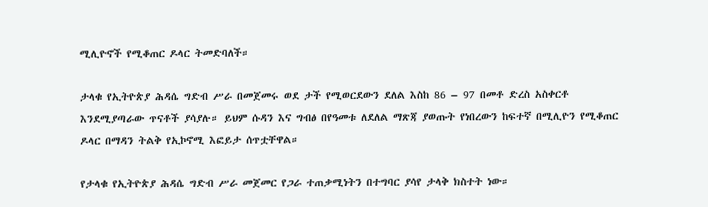ሚሊዮኖች የሚቆጠር ዶላር ትመድባለች።

ታላቁ የኢትዮጵያ ሕዳሴ ግድብ ሥራ በመጀመሩ ወደ ታች የሚወርደውን ደለል እስከ 86 – 97 በመቶ ድረስ አስቀርቶ እንደሚያጣራው ጥናቶች ያሳያሉ። ይህም ሱዳን እና ግብፅ በየዓመቱ ለደለል ማጽጃ ያወጡት የነበረውን ከፍተኛ በሚሊዮን የሚቆጠር ዶላር በማዳን ትልቅ የኢኮኖሚ እፎይታ ሰጥቷቸዋል።

የታላቁ የኢትዮጵያ ሕዳሴ ግድብ ሥራ መጀመር የጋራ ተጠቃሚነትን በተግባር ያሳየ ታላቅ ክስተት ነው።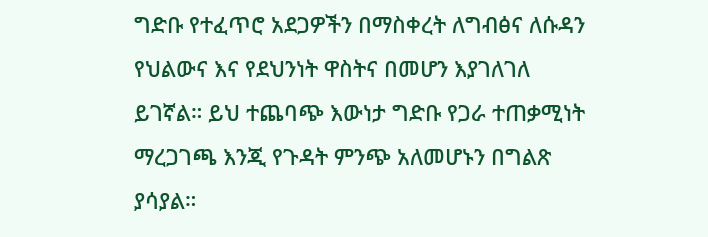ግድቡ የተፈጥሮ አደጋዎችን በማስቀረት ለግብፅና ለሱዳን የህልውና እና የደህንነት ዋስትና በመሆን እያገለገለ ይገኛል። ይህ ተጨባጭ እውነታ ግድቡ የጋራ ተጠቃሚነት ማረጋገጫ እንጂ የጉዳት ምንጭ አለመሆኑን በግልጽ ያሳያል።